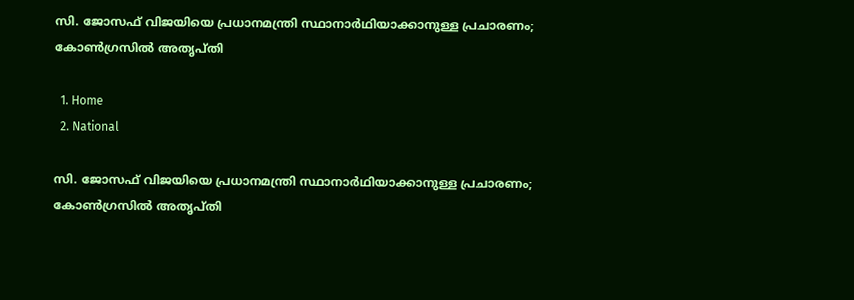സി. ജോസഫ് വിജയിയെ പ്രധാനമന്ത്രി സ്ഥാനാർഥിയാക്കാനുള്ള പ്രചാരണം; കോൺഗ്രസിൽ അതൃപ്തി

  1. Home
  2. National

സി. ജോസഫ് വിജയിയെ പ്രധാനമന്ത്രി സ്ഥാനാർഥിയാക്കാനുള്ള പ്രചാരണം; കോൺഗ്രസിൽ അതൃപ്തി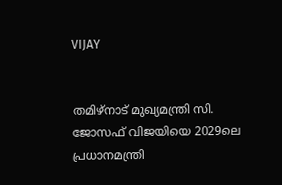VIJAY


തമിഴ്‌നാട് മുഖ്യമന്ത്രി സി. ജോസഫ് വിജയിയെ 2029ലെ പ്രധാനമന്ത്രി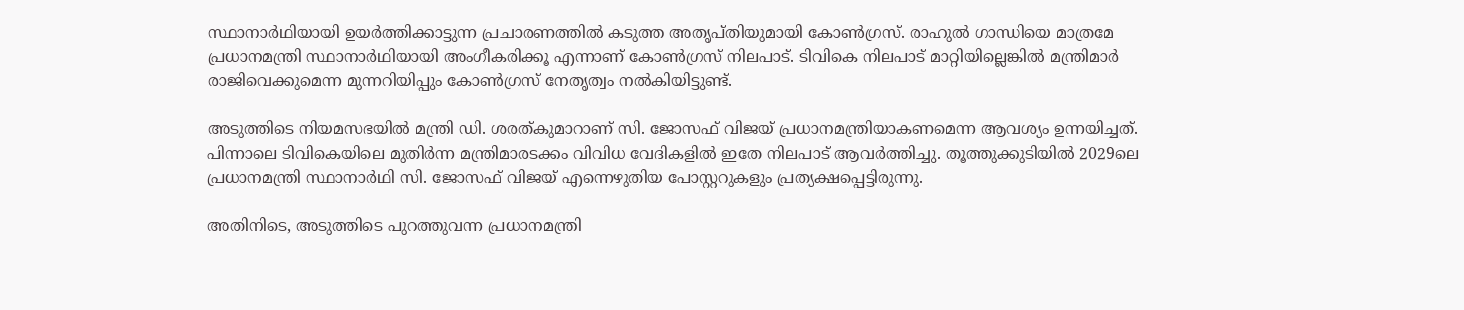സ്ഥാനാർഥിയായി ഉയർത്തിക്കാട്ടുന്ന പ്രചാരണത്തിൽ കടുത്ത അതൃപ്തിയുമായി കോൺഗ്രസ്. രാഹുൽ ഗാന്ധിയെ മാത്രമേ പ്രധാനമന്ത്രി സ്ഥാനാർഥിയായി അംഗീകരിക്കൂ എന്നാണ് കോൺഗ്രസ് നിലപാട്. ടിവികെ നിലപാട് മാറ്റിയില്ലെങ്കിൽ മന്ത്രിമാർ രാജിവെക്കുമെന്ന മുന്നറിയിപ്പും കോൺഗ്രസ് നേതൃത്വം നൽകിയിട്ടുണ്ട്.

അടുത്തിടെ നിയമസഭയിൽ മന്ത്രി ഡി. ശരത്കുമാറാണ് സി. ജോസഫ് വിജയ് പ്രധാനമന്ത്രിയാകണമെന്ന ആവശ്യം ഉന്നയിച്ചത്. പിന്നാലെ ടിവികെയിലെ മുതിർന്ന മന്ത്രിമാരടക്കം വിവിധ വേദികളിൽ ഇതേ നിലപാട് ആവർത്തിച്ചു. തൂത്തുക്കുടിയിൽ 2029ലെ പ്രധാനമന്ത്രി സ്ഥാനാർഥി സി. ജോസഫ് വിജയ് എന്നെഴുതിയ പോസ്റ്ററുകളും പ്രത്യക്ഷപ്പെട്ടിരുന്നു.

അതിനിടെ, അടുത്തിടെ പുറത്തുവന്ന പ്രധാനമന്ത്രി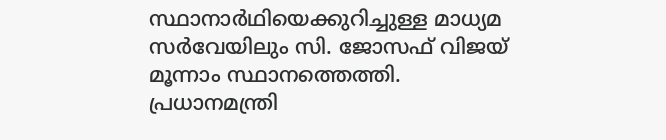സ്ഥാനാർഥിയെക്കുറിച്ചുള്ള മാധ്യമ സർവേയിലും സി. ജോസഫ് വിജയ് മൂന്നാം സ്ഥാനത്തെത്തി. പ്രധാനമന്ത്രി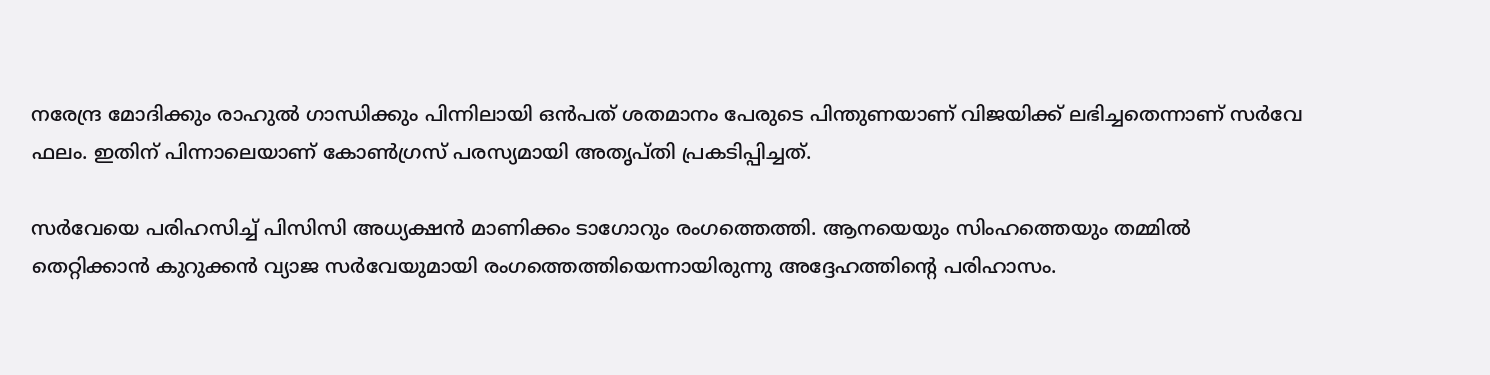നരേന്ദ്ര മോദിക്കും രാഹുൽ ഗാന്ധിക്കും പിന്നിലായി ഒൻപത് ശതമാനം പേരുടെ പിന്തുണയാണ് വിജയിക്ക് ലഭിച്ചതെന്നാണ് സർവേ ഫലം. ഇതിന് പിന്നാലെയാണ് കോൺഗ്രസ് പരസ്യമായി അതൃപ്തി പ്രകടിപ്പിച്ചത്.

സർവേയെ പരിഹസിച്ച് പിസിസി അധ്യക്ഷൻ മാണിക്കം ടാഗോറും രംഗത്തെത്തി. ആനയെയും സിംഹത്തെയും തമ്മിൽ തെറ്റിക്കാൻ കുറുക്കൻ വ്യാജ സർവേയുമായി രംഗത്തെത്തിയെന്നായിരുന്നു അദ്ദേഹത്തിന്റെ പരിഹാസം.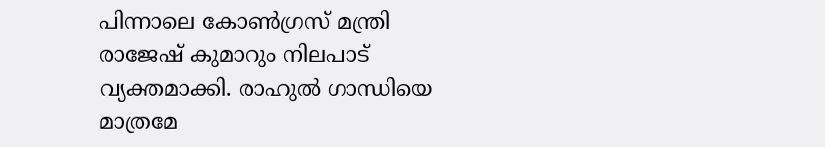പിന്നാലെ കോൺഗ്രസ് മന്ത്രി രാജേഷ് കുമാറും നിലപാട് വ്യക്തമാക്കി. രാഹുൽ ഗാന്ധിയെ മാത്രമേ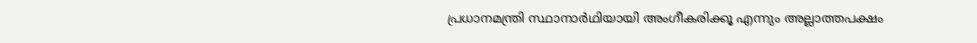പ്രധാനമന്ത്രി സ്ഥാനാർഥിയായി അംഗീകരിക്കൂ എന്നും അല്ലാത്തപക്ഷം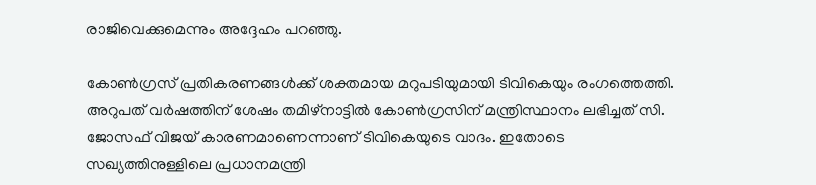രാജിവെക്കുമെന്നും അദ്ദേഹം പറഞ്ഞു.

കോൺഗ്രസ് പ്രതികരണങ്ങൾക്ക് ശക്തമായ മറുപടിയുമായി ടിവികെയും രംഗത്തെത്തി. അറുപത് വർഷത്തിന് ശേഷം തമിഴ്‌നാട്ടിൽ കോൺഗ്രസിന് മന്ത്രിസ്ഥാനം ലഭിച്ചത് സി. ജോസഫ് വിജയ് കാരണമാണെന്നാണ് ടിവികെയുടെ വാദം. ഇതോടെ സഖ്യത്തിനുള്ളിലെ പ്രധാനമന്ത്രി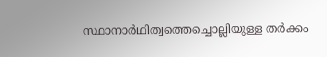സ്ഥാനാർഥിത്വത്തെച്ചൊല്ലിയുള്ള തർക്കം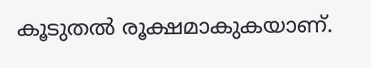കൂടുതൽ രൂക്ഷമാകുകയാണ്.